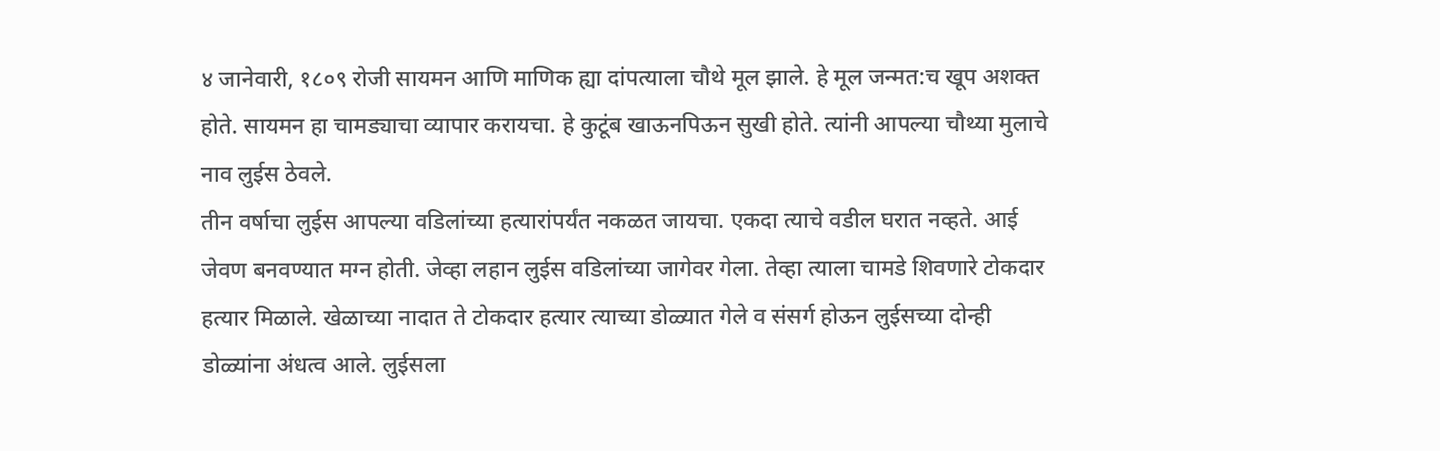४ जानेवारी, १८०९ रोजी सायमन आणि माणिक ह्या दांपत्याला चौथे मूल झाले. हे मूल जन्मत:च खूप अशक्त होते. सायमन हा चामड्याचा व्यापार करायचा. हे कुटूंब खाऊनपिऊन सुखी होते. त्यांनी आपल्या चौथ्या मुलाचे नाव लुईस ठेवले.
तीन वर्षाचा लुईस आपल्या वडिलांच्या हत्यारांपर्यंत नकळत जायचा. एकदा त्याचे वडील घरात नव्हते. आई जेवण बनवण्यात मग्न होती. जेव्हा लहान लुईस वडिलांच्या जागेवर गेला. तेव्हा त्याला चामडे शिवणारे टोकदार हत्यार मिळाले. खेळाच्या नादात ते टोकदार हत्यार त्याच्या डोळ्यात गेले व संसर्ग होऊन लुईसच्या दोन्ही डोळ्यांना अंधत्व आले. लुईसला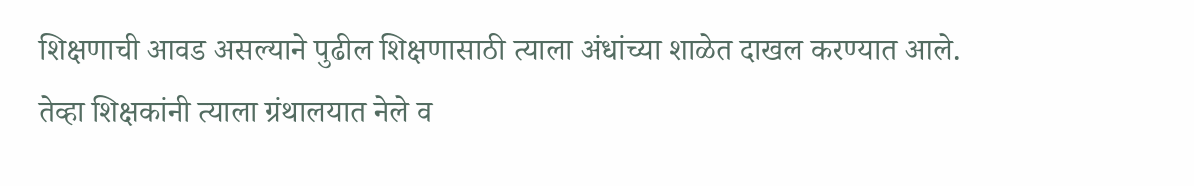शिक्षणाची आवड असल्याने पुढील शिक्षणासाठी त्याला अंधांच्या शाळेत दाखल करण्यात आले. तेव्हा शिक्षकांनी त्याला ग्रंथालयात नेले व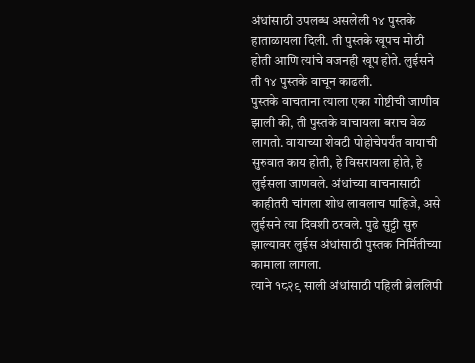अंधांसाठी उपलब्ध असलेली १४ पुस्तके हाताळायला दिली. ती पुस्तके खूपच मोठी होती आणि त्यांचे वजनही खूप होते. लुईसने ती १४ पुस्तके वाचून काढली.
पुस्तके वाचताना त्याला एका गोष्टीची जाणीव झाली की, ती पुस्तके वाचायला बराच वेळ लागतो. वायाच्या शेवटी पोहोचेपर्यंत वायाची सुरुवात काय होती, हे विसरायला होते, हे लुईसला जाणवले. अंधांच्या वाचनासाठी काहीतरी चांगला शोध लावलाच पाहिजे, असे लुईसने त्या दिवशी ठरवले. पुढे सुट्टी सुरु झाल्यावर लुईस अंधांसाठी पुस्तक निर्मितीच्या कामाला लागला.
त्याने १८२९ साली अंधांसाठी पहिली ब्रेललिपी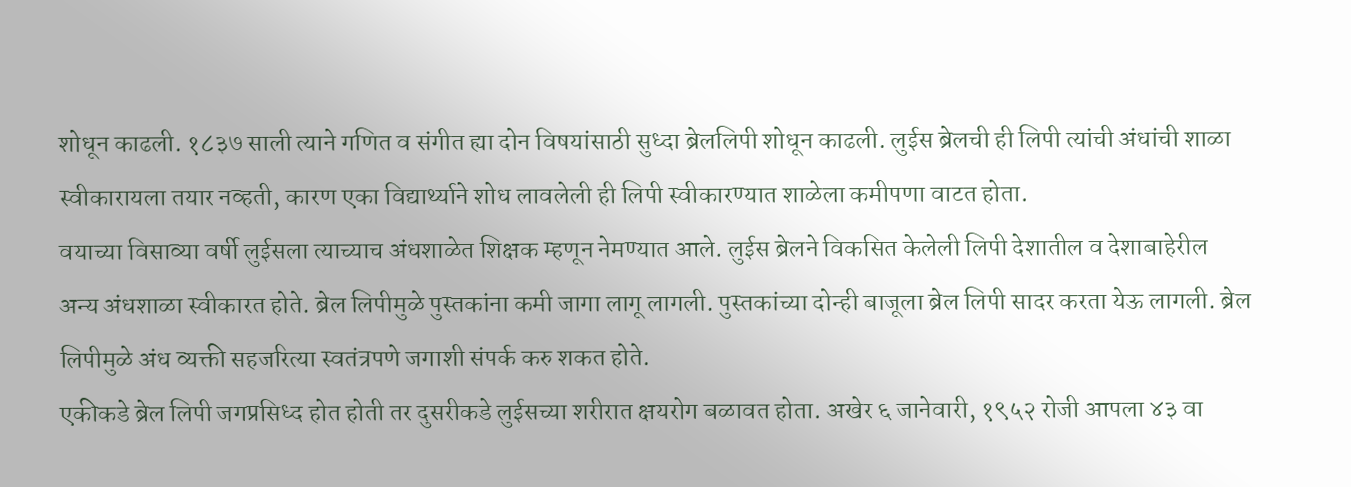शोधून काढली. १८३७ साली त्याने गणित व संगीत ह्या दोन विषयांसाठी सुध्दा ब्रेललिपी शोधून काढली. लुईस ब्रेलची ही लिपी त्यांची अंधांची शाळा स्वीकारायला तयार नव्हती, कारण एका विद्यार्थ्याने शोध लावलेली ही लिपी स्वीकारण्यात शाळेला कमीपणा वाटत होता.
वयाच्या विसाव्या वर्षी लुईसला त्याच्याच अंधशाळेत शिक्षक म्हणून नेमण्यात आले. लुईस ब्रेलने विकसित केलेली लिपी देशातील व देशाबाहेरील अन्य अंधशाळा स्वीकारत होते. ब्रेल लिपीमुळे पुस्तकांना कमी जागा लागू लागली. पुस्तकांच्या दोन्ही बाजूला ब्रेल लिपी सादर करता येऊ लागली. ब्रेल लिपीमुळे अंध व्यक्ती सहजरित्या स्वतंत्रपणे जगाशी संपर्क करु शकत होते.
एकीकडे ब्रेल लिपी जगप्रसिध्द होत होती तर दुसरीकडे लुईसच्या शरीरात क्षयरोग बळावत होता. अखेर ६ जानेवारी, १९५२ रोजी आपला ४३ वा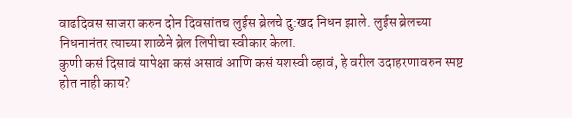वाढदिवस साजरा करुन दोन दिवसांतच लुईस ब्रेलचे दु:खद निधन झाले. लुईस ब्रेलच्या निधनानंतर त्याच्या शाळेने ब्रेल लिपीचा स्वीकार केला.
कुणी कसं दिसावं यापेक्षा कसं असावं आणि कसं यशस्वी व्हावं, हे वरील उदाहरणावरुन स्पष्ट होत नाही काय?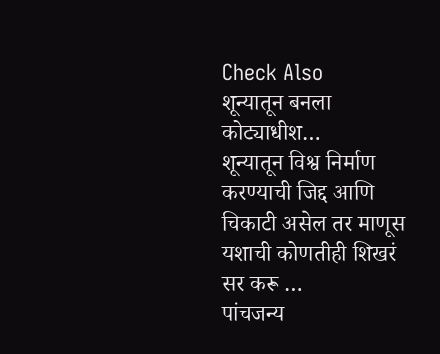Check Also
शून्यातून बनला कोट्याधीश…
शून्यातून विश्व निर्माण करण्याची जिद्द आणि चिकाटी असेल तर माणूस यशाची कोणतीही शिखरं सर करू …
पांचजन्य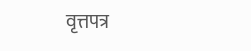वृत्तपत्र